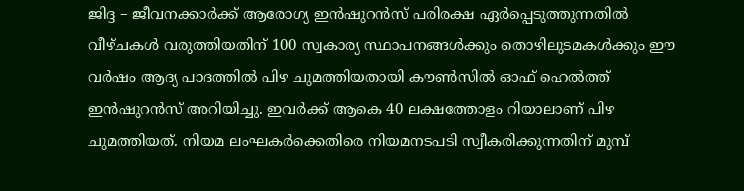ജിദ്ദ – ജീവനക്കാർക്ക് ആരോഗ്യ ഇൻഷുറൻസ് പരിരക്ഷ ഏർപ്പെടുത്തുന്നതിൽ വീഴ്ചകൾ വരുത്തിയതിന് 100 സ്വകാര്യ സ്ഥാപനങ്ങൾക്കും തൊഴിലുടമകൾക്കും ഈ വർഷം ആദ്യ പാദത്തിൽ പിഴ ചുമത്തിയതായി കൗൺസിൽ ഓഫ് ഹെൽത്ത് ഇൻഷുറൻസ് അറിയിച്ചു. ഇവർക്ക് ആകെ 40 ലക്ഷത്തോളം റിയാലാണ് പിഴ ചുമത്തിയത്. നിയമ ലംഘകർക്കെതിരെ നിയമനടപടി സ്വീകരിക്കുന്നതിന് മുമ്പ്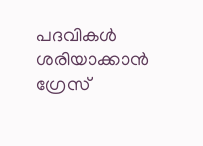പദവികൾ ശരിയാക്കാൻ ഗ്രേസ്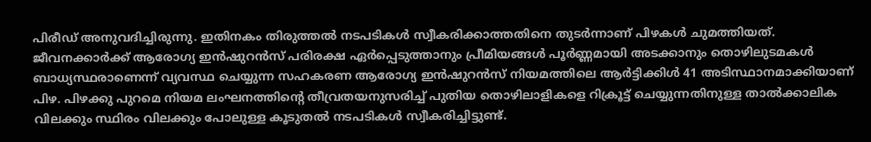പിരീഡ് അനുവദിച്ചിരുന്നു. ഇതിനകം തിരുത്തൽ നടപടികൾ സ്വീകരിക്കാത്തതിനെ തുടർന്നാണ് പിഴകൾ ചുമത്തിയത്.
ജീവനക്കാർക്ക് ആരോഗ്യ ഇൻഷുറൻസ് പരിരക്ഷ ഏർപ്പെടുത്താനും പ്രീമിയങ്ങൾ പൂർണ്ണമായി അടക്കാനും തൊഴിലുടമകൾ ബാധ്യസ്ഥരാണെന്ന് വ്യവസ്ഥ ചെയ്യുന്ന സഹകരണ ആരോഗ്യ ഇൻഷുറൻസ് നിയമത്തിലെ ആർട്ടിക്കിൾ 41 അടിസ്ഥാനമാക്കിയാണ് പിഴ. പിഴക്കു പുറമെ നിയമ ലംഘനത്തിന്റെ തീവ്രതയനുസരിച്ച് പുതിയ തൊഴിലാളികളെ റിക്രൂട്ട് ചെയ്യുന്നതിനുള്ള താൽക്കാലിക വിലക്കും സ്ഥിരം വിലക്കും പോലുള്ള കൂടുതൽ നടപടികൾ സ്വീകരിച്ചിട്ടുണ്ട്.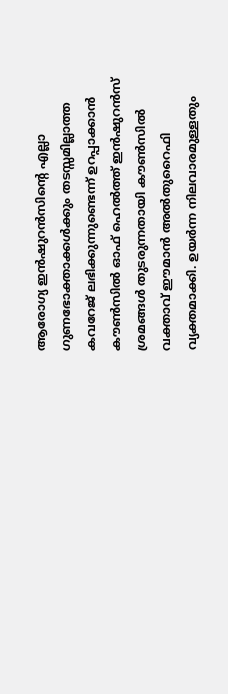ആരോഗ്യ ഇൻഷുറൻസിൻ്റെ എല്ലാ ഗുണഭോക്താക്കൾക്കും തടസ്സമില്ലാത്ത കവറേജ് ലഭിക്കുന്നുണ്ടെന്ന് ഉറപ്പാക്കാൻ കൗൺസിൽ ഓഫ് ഹെൽത്ത് ഇൻഷുറൻസ് ശ്രമങ്ങൾ തുടരുന്നതായി കൗൺസിൽ വക്താവ് ഈമാൻ അൽതുറൈഫി വ്യക്തമാക്കി. ഉയർന്ന നിലവാരമുള്ളതും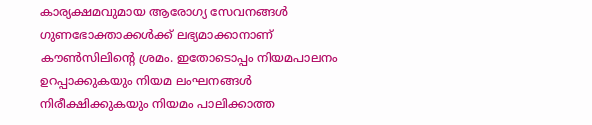കാര്യക്ഷമവുമായ ആരോഗ്യ സേവനങ്ങൾ ഗുണഭോക്താക്കൾക്ക് ലഭ്യമാക്കാനാണ് കൗൺസിലിന്റെ ശ്രമം. ഇതോടൊപ്പം നിയമപാലനം ഉറപ്പാക്കുകയും നിയമ ലംഘനങ്ങൾ നിരീക്ഷിക്കുകയും നിയമം പാലിക്കാത്ത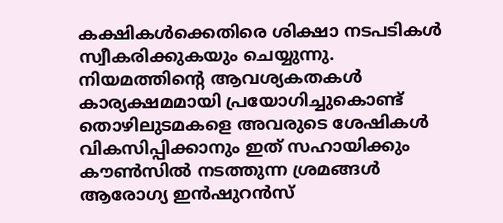കക്ഷികൾക്കെതിരെ ശിക്ഷാ നടപടികൾ സ്വീകരിക്കുകയും ചെയ്യുന്നു.
നിയമത്തിന്റെ ആവശ്യകതകൾ കാര്യക്ഷമമായി പ്രയോഗിച്ചുകൊണ്ട് തൊഴിലുടമകളെ അവരുടെ ശേഷികൾ വികസിപ്പിക്കാനും ഇത് സഹായിക്കും കൗൺസിൽ നടത്തുന്ന ശ്രമങ്ങൾ ആരോഗ്യ ഇൻഷുറൻസ്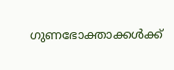ഗുണഭോക്താക്കൾക്ക്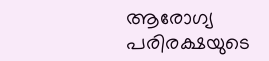ആരോഗ്യ പരിരക്ഷയുടെ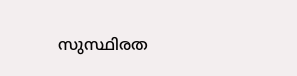സുസ്ഥിരത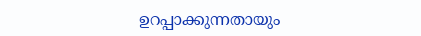ഉറപ്പാക്കുന്നതായും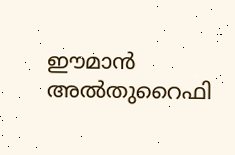ഈമാൻ അൽതുറൈഫി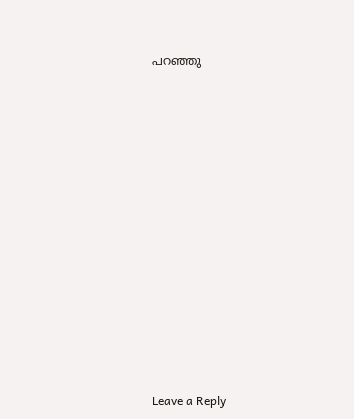പറഞ്ഞു
















Leave a Reply